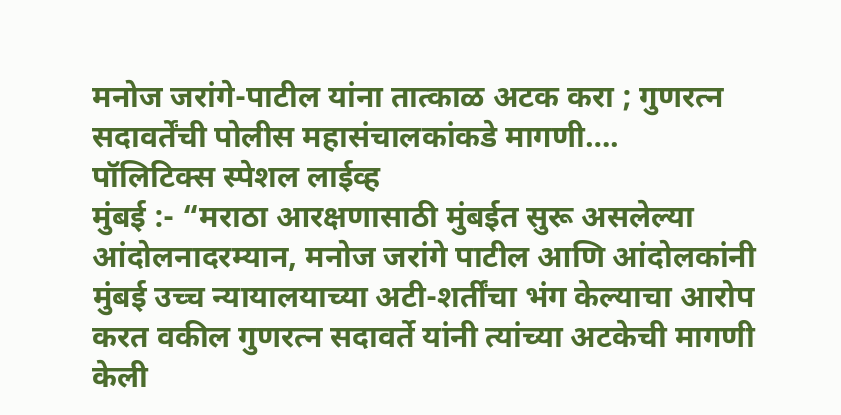मनोज जरांगे-पाटील यांना तात्काळ अटक करा ; गुणरत्न सदावर्तेंची पोलीस महासंचालकांकडे मागणी….
पॉलिटिक्स स्पेशल लाईव्ह
मुंबई :- “मराठा आरक्षणासाठी मुंबईत सुरू असलेल्या आंदोलनादरम्यान, मनोज जरांगे पाटील आणि आंदोलकांनी मुंबई उच्च न्यायालयाच्या अटी-शर्तींचा भंग केल्याचा आरोप करत वकील गुणरत्न सदावर्ते यांनी त्यांच्या अटकेची मागणी केली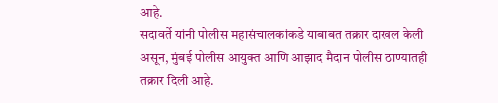आहे.
सदावर्ते यांनी पोलीस महासंचालकांकडे याबाबत तक्रार दाखल केली असून, मुंबई पोलीस आयुक्त आणि आझाद मैदान पोलीस ठाण्यातही तक्रार दिली आहे.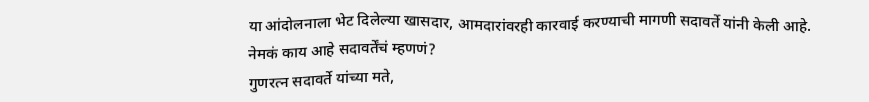या आंदोलनाला भेट दिलेल्या खासदार, आमदारांवरही कारवाई करण्याची मागणी सदावर्ते यांनी केली आहे.
नेमकं काय आहे सदावर्तेंचं म्हणणं?
गुणरत्न सदावर्ते यांच्या मते,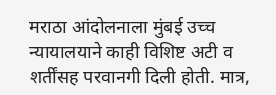मराठा आंदोलनाला मुंबई उच्च न्यायालयाने काही विशिष्ट अटी व शर्तींसह परवानगी दिली होती. मात्र,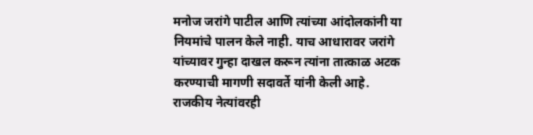मनोज जरांगे पाटील आणि त्यांच्या आंदोलकांनी या नियमांचे पालन केले नाही. याच आधारावर जरांगे यांच्यावर गुन्हा दाखल करून त्यांना तात्काळ अटक करण्याची मागणी सदावर्ते यांनी केली आहे.
राजकीय नेत्यांवरही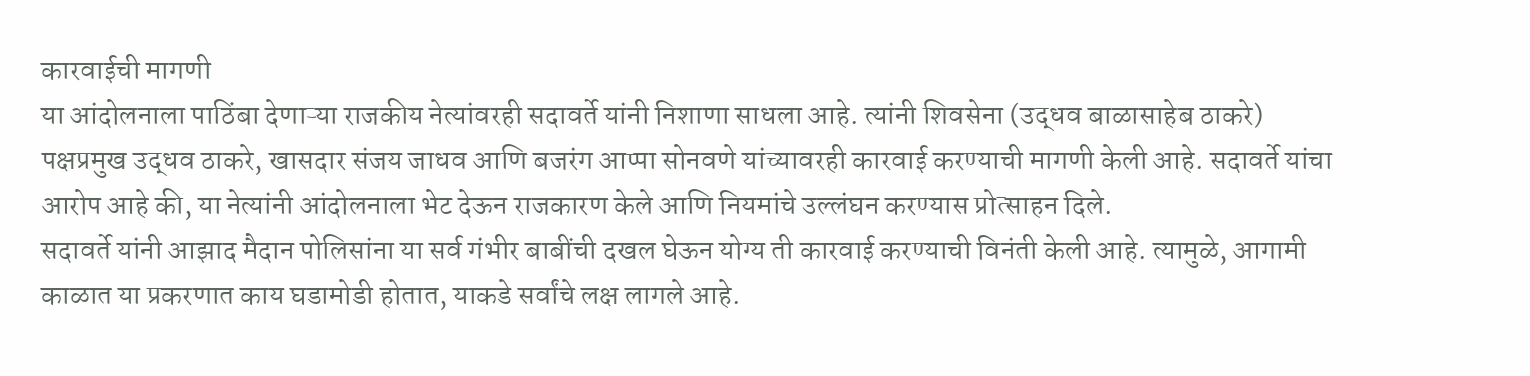कारवाईची मागणी
या आंदोलनाला पाठिंबा देणाऱ्या राजकीय नेत्यांवरही सदावर्ते यांनी निशाणा साधला आहे. त्यांनी शिवसेना (उद्धव बाळासाहेब ठाकरे) पक्षप्रमुख उद्धव ठाकरे, खासदार संजय जाधव आणि बजरंग आप्पा सोनवणे यांच्यावरही कारवाई करण्याची मागणी केली आहे. सदावर्ते यांचा आरोप आहे की, या नेत्यांनी आंदोलनाला भेट देऊन राजकारण केले आणि नियमांचे उल्लंघन करण्यास प्रोत्साहन दिले.
सदावर्ते यांनी आझाद मैदान पोलिसांना या सर्व गंभीर बाबींची दखल घेऊन योग्य ती कारवाई करण्याची विनंती केली आहे. त्यामुळे, आगामी काळात या प्रकरणात काय घडामोडी होतात, याकडे सर्वांचे लक्ष लागले आहे.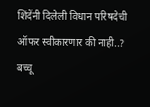शिंदेंनी दिलेली विधान परिषदेची ऑफर स्वीकारणार की नाही..? बच्चू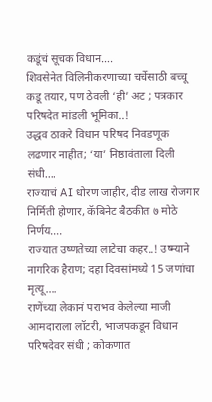कडूंचं सूचक विधान….
शिवसेनेत विलिनीकरणाच्या चर्चेसाठी बच्चू कडू तयार, पण ठेवली ‘ही’ अट ; पत्रकार परिषदेत मांडली भूमिका..!
उद्धव ठाकरे विधान परिषद निवडणूक लढणार नाहीत; ‘या’ निष्ठावंताला दिली संधी….
राज्याचं AI धोरण जाहीर, दीड लाख रोजगार निर्मिती होणार, कॅबिनेट बैठकीत ७ मोठे निर्णय….
राज्यात उष्णतेच्या लाटेचा कहर..! उष्म्याने नागरिक हैराण; दहा दिवसांमध्ये 15 जणांचा मृत्यू….
राणेंच्या लेकानं पराभव केलेल्या माजी आमदाराला लॉटरी, भाजपकडून विधान परिषदेवर संधी ; कोकणात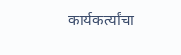कार्यकर्त्यांचा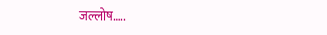जल्लोष…..